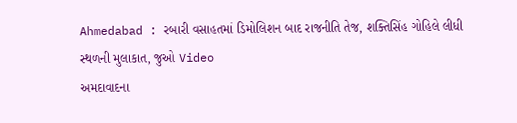Ahmedabad : રબારી વસાહતમાં ડિમોલિશન બાદ રાજનીતિ તેજ, શક્તિસિંહ ગોહિલે લીધી સ્થળની મુલાકાત, જુઓ Video
અમદાવાદના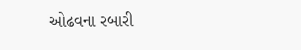ઓઢવના રબારી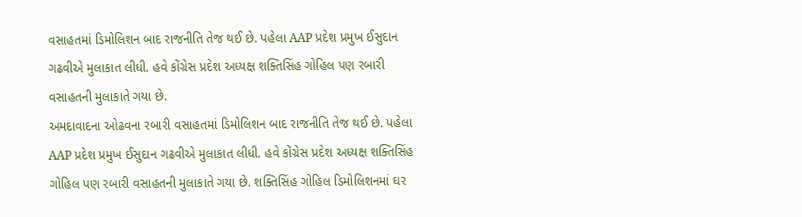વસાહતમાં ડિમોલિશન બાદ રાજનીતિ તેજ થઈ છે. પહેલા AAP પ્રદેશ પ્રમુખ ઈસુદાન ગઢવીએ મુલાકાત લીધી. હવે કોંગ્રેસ પ્રદેશ અધ્યક્ષ શક્તિસિંહ ગોહિલ પણ રબારી વસાહતની મુલાકાતે ગયા છે.
અમદાવાદના ઓઢવના રબારી વસાહતમાં ડિમોલિશન બાદ રાજનીતિ તેજ થઈ છે. પહેલા AAP પ્રદેશ પ્રમુખ ઈસુદાન ગઢવીએ મુલાકાત લીધી. હવે કોંગ્રેસ પ્રદેશ અધ્યક્ષ શક્તિસિંહ ગોહિલ પણ રબારી વસાહતની મુલાકાતે ગયા છે. શક્તિસિંહ ગોહિલ ડિમોલિશનમાં ઘર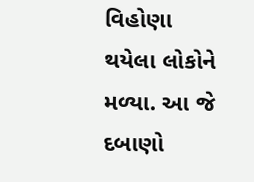વિહોણા થયેલા લોકોને મળ્યા. આ જે દબાણો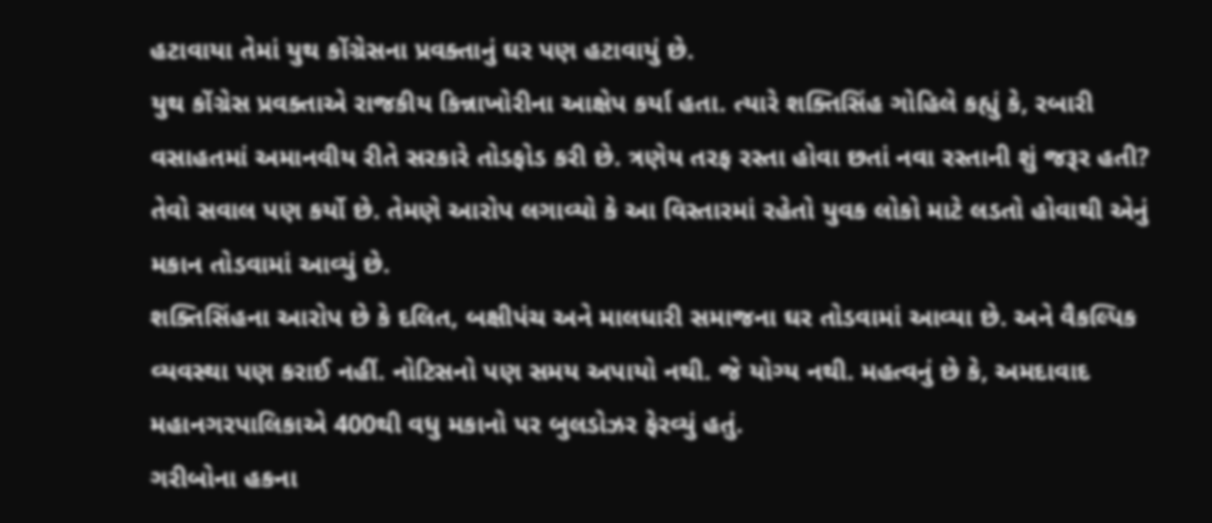હટાવાયા તેમાં યુથ કોંગ્રેસના પ્રવક્તાનું ઘર પણ હટાવાયું છે.
યુથ કોંગ્રેસ પ્રવક્તાએ રાજકીય કિન્નાખોરીના આક્ષેપ કર્યા હતા. ત્યારે શક્તિસિંહ ગોહિલે કહ્યું કે, રબારી વસાહતમાં અમાનવીય રીતે સરકારે તોડફોડ કરી છે. ત્રણેય તરફ રસ્તા હોવા છતાં નવા રસ્તાની શું જરૂર હતી? તેવો સવાલ પણ કર્યો છે. તેમણે આરોપ લગાવ્યો કે આ વિસ્તારમાં રહેતો યુવક લોકો માટે લડતો હોવાથી એનું મકાન તોડવામાં આવ્યું છે.
શક્તિસિંહના આરોપ છે કે દલિત, બક્ષીપંચ અને માલધારી સમાજના ઘર તોડવામાં આવ્યા છે. અને વૈકલ્પિક વ્યવસ્થા પણ કરાઈ નહીં. નોટિસનો પણ સમય અપાયો નથી. જે યોગ્ય નથી. મહત્વનું છે કે, અમદાવાદ મહાનગરપાલિકાએ 400થી વધુ મકાનો પર બુલડોઝર ફેરવ્યું હતું.
ગરીબોના હકના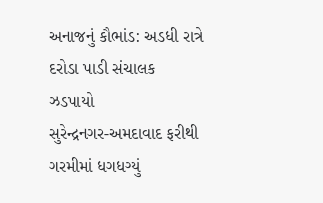અનાજનું કૌભાંડ: અડધી રાત્રે દરોડા પાડી સંચાલક ઝડપાયો
સુરેન્દ્રનગર-અમદાવાદ ફરીથી ગરમીમાં ધગધગ્યું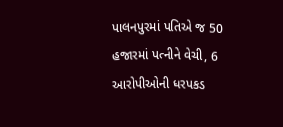પાલનપુરમાં પતિએ જ 50 હજારમાં પત્નીને વેચી, 6 આરોપીઓની ધરપકડ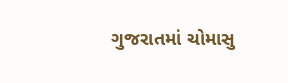ગુજરાતમાં ચોમાસુ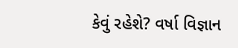કેવું રહેશે? વર્ષા વિજ્ઞાન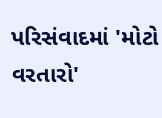પરિસંવાદમાં 'મોટો વરતારો'